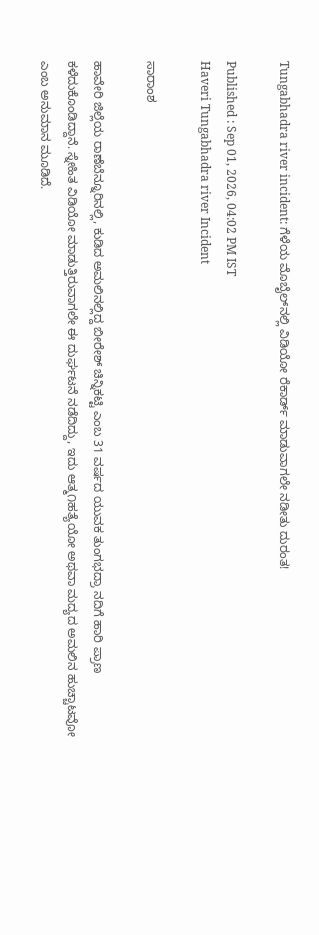Tungabhadra river incident: ಗೆಳೆಯ ಮೊಬೈಲ್‌ನಲ್ಲಿ ವಿಡಿಯೋ ರೆಕಾರ್ಡ್ ಮಾಡುವಾಗಲೇ ನಡೀತು ದುರಂತ!

Published : Sep 01, 2026, 04:02 PM IST
Haveri Tungabhadra river Incident

ಸಾರಾಂಶ

ಹಾವೇರಿ ಜಿಲ್ಲೆಯ ರಾಣೆಬೆನ್ನೂರಿನಲ್ಲಿ, ಕುಡಿದ ಅಮಲಿನಲ್ಲಿದ್ದ ಬೀರೇಶ್ ಚಿನ್ನಿಕಟ್ಟಿ ಎಂಬ 31 ವರ್ಷದ ಯುವಕ ತುಂಗಭದ್ರಾ ನದಿಗೆ ಹಾರಿ ಪ್ರಾಣ ಕಳೆದುಕೊಂಡಿದ್ದಾನೆ. ಸ್ನೇಹಿತ ವಿಡಿಯೋ ಮಾಡುತ್ತಿರುವಾಗಲೇ ಈ ದುರ್ಘಟನೆ ನಡೆದಿದ್ದು, ಇದು ಆತ್ಮ೧ಹತ್ಯೆಯೋ ಅಥವಾ ಮದ್ಯದ ಅಮಲಿನ ಹುಚ್ಚಾಟವೋ ಎಂಬ ಅನುಮಾನ ಮೂಡಿದೆ.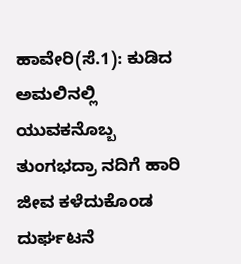ಹಾವೇರಿ(ಸೆ.1): ಕುಡಿದ ಅಮಲಿನಲ್ಲಿ ಯುವಕನೊಬ್ಬ ತುಂಗಭದ್ರಾ ನದಿಗೆ ಹಾರಿ ಜೀವ ಕಳೆದುಕೊಂಡ ದುರ್ಘಟನೆ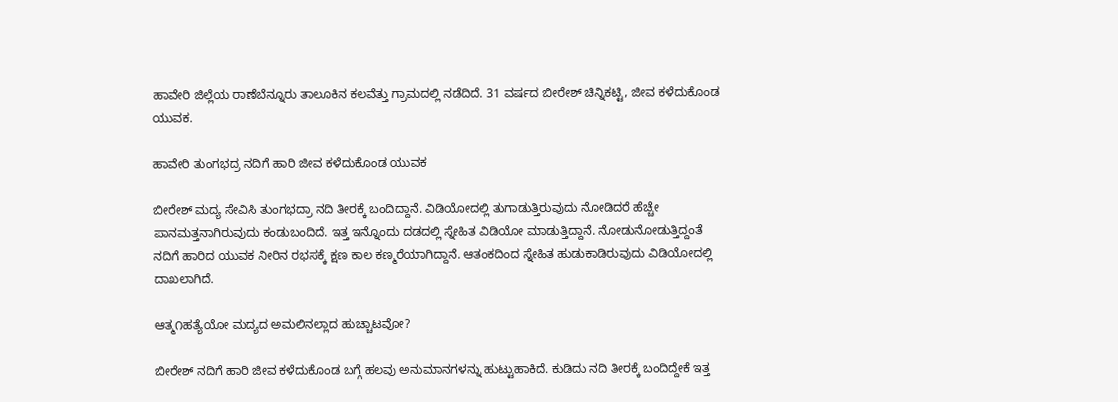ಹಾವೇರಿ ಜಿಲ್ಲೆಯ ರಾಣೆಬೆನ್ನೂರು ತಾಲೂಕಿನ ಕಲವೆತ್ತು ಗ್ರಾಮದಲ್ಲಿ ನಡೆದಿದೆ. 31 ವರ್ಷದ ಬೀರೇಶ್ ಚಿನ್ನಿಕಟ್ಟಿ, ಜೀವ ಕಳೆದುಕೊಂಡ ಯುವಕ.

ಹಾವೇರಿ ತುಂಗಭದ್ರ ನದಿಗೆ ಹಾರಿ ಜೀವ ಕಳೆದುಕೊಂಡ ಯುವಕ

ಬೀರೇಶ್ ಮದ್ಯ ಸೇವಿಸಿ ತುಂಗಭದ್ರಾ ನದಿ ತೀರಕ್ಕೆ ಬಂದಿದ್ದಾನೆ. ವಿಡಿಯೋದಲ್ಲಿ ತುಗಾಡುತ್ತಿರುವುದು ನೋಡಿದರೆ ಹೆಚ್ಚೇ ಪಾನಮತ್ತನಾಗಿರುವುದು ಕಂಡುಬಂದಿದೆ. ಇತ್ತ ಇನ್ನೊಂದು ದಡದಲ್ಲಿ ಸ್ನೇಹಿತ ವಿಡಿಯೋ ಮಾಡುತ್ತಿದ್ದಾನೆ. ನೋಡುನೋಡುತ್ತಿದ್ದಂತೆ ನದಿಗೆ ಹಾರಿದ ಯುವಕ ನೀರಿನ ರಭಸಕ್ಕೆ ಕ್ಷಣ ಕಾಲ ಕಣ್ಮರೆಯಾಗಿದ್ದಾನೆ. ಆತಂಕದಿಂದ ಸ್ನೇಹಿತ ಹುಡುಕಾಡಿರುವುದು ವಿಡಿಯೋದಲ್ಲಿ ದಾಖಲಾಗಿದೆ.

ಆತ್ಮ೧ಹತ್ಯೆಯೋ ಮದ್ಯದ ಅಮಲಿನಲ್ಲಾದ ಹುಚ್ಚಾಟವೋ?

ಬೀರೇಶ್ ನದಿಗೆ ಹಾರಿ ಜೀವ ಕಳೆದುಕೊಂಡ ಬಗ್ಗೆ ಹಲವು ಅನುಮಾನಗಳನ್ನು ಹುಟ್ಟುಹಾಕಿದೆ. ಕುಡಿದು ನದಿ ತೀರಕ್ಕೆ ಬಂದಿದ್ದೇಕೆ ಇತ್ತ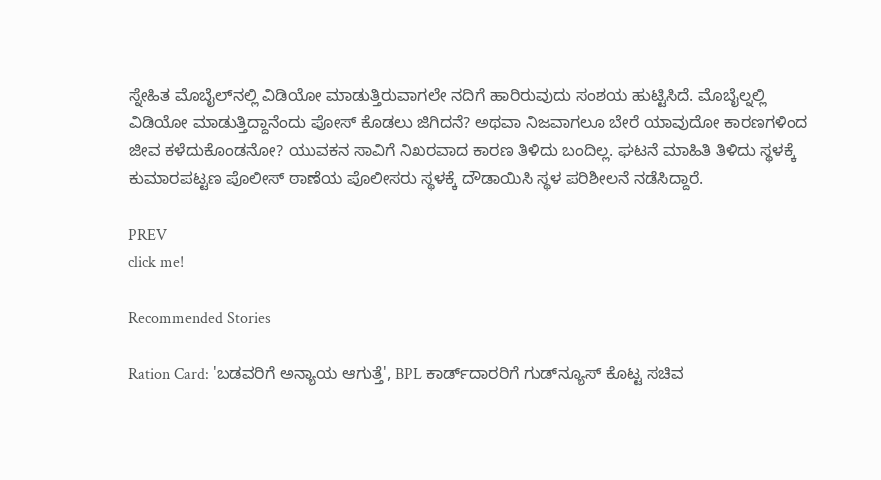ಸ್ನೇಹಿತ ಮೊಬೈಲ್‌ನಲ್ಲಿ ವಿಡಿಯೋ ಮಾಡುತ್ತಿರುವಾಗಲೇ ನದಿಗೆ ಹಾರಿರುವುದು ಸಂಶಯ ಹುಟ್ಟಿಸಿದೆ. ಮೊಬೈಲ್ನಲ್ಲಿ ವಿಡಿಯೋ ಮಾಡುತ್ತಿದ್ದಾನೆಂದು ಪೋಸ್ ಕೊಡಲು ಜಿಗಿದನೆ? ಅಥವಾ ನಿಜವಾಗಲೂ ಬೇರೆ ಯಾವುದೋ ಕಾರಣಗಳಿಂದ ಜೀವ ಕಳೆದುಕೊಂಡನೋ? ಯುವಕನ ಸಾವಿಗೆ ನಿಖರವಾದ ಕಾರಣ ತಿಳಿದು ಬಂದಿಲ್ಲ. ಘಟನೆ ಮಾಹಿತಿ ತಿಳಿದು ಸ್ಥಳಕ್ಕೆ ಕುಮಾರಪಟ್ಟಣ ಪೊಲೀಸ್ ಠಾಣೆಯ ಪೊಲೀಸರು ಸ್ಥಳಕ್ಕೆ ದೌಡಾಯಿಸಿ ಸ್ಥಳ ಪರಿಶೀಲನೆ ನಡೆಸಿದ್ದಾರೆ.

PREV
click me!

Recommended Stories

Ration Card: 'ಬಡವರಿಗೆ ಅನ್ಯಾಯ ಆಗುತ್ತೆ', BPL ಕಾರ್ಡ್‌ದಾರರಿಗೆ ಗುಡ್‌ನ್ಯೂಸ್ ಕೊಟ್ಟ ಸಚಿವ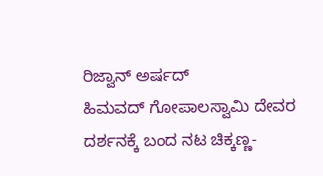ರಿಜ್ವಾನ್ ಅರ್ಷದ್
ಹಿಮವದ್ ಗೋಪಾಲಸ್ವಾಮಿ ದೇವರ ದರ್ಶನಕ್ಕೆ ಬಂದ ನಟ ಚಿಕ್ಕಣ್ಣ-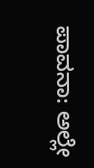ಪಾವನಾ: ಅಲ್ಲೇ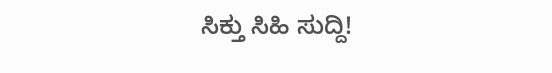ಸಿಕ್ತು ಸಿಹಿ ಸುದ್ದಿ!